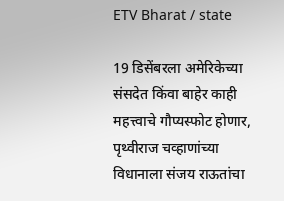ETV Bharat / state

19 डिसेंबरला अमेरिकेच्या संसदेत किंवा बाहेर काही महत्त्वाचे गौप्यस्फोट होणार, पृथ्वीराज चव्हाणांच्या विधानाला संजय राऊतांचा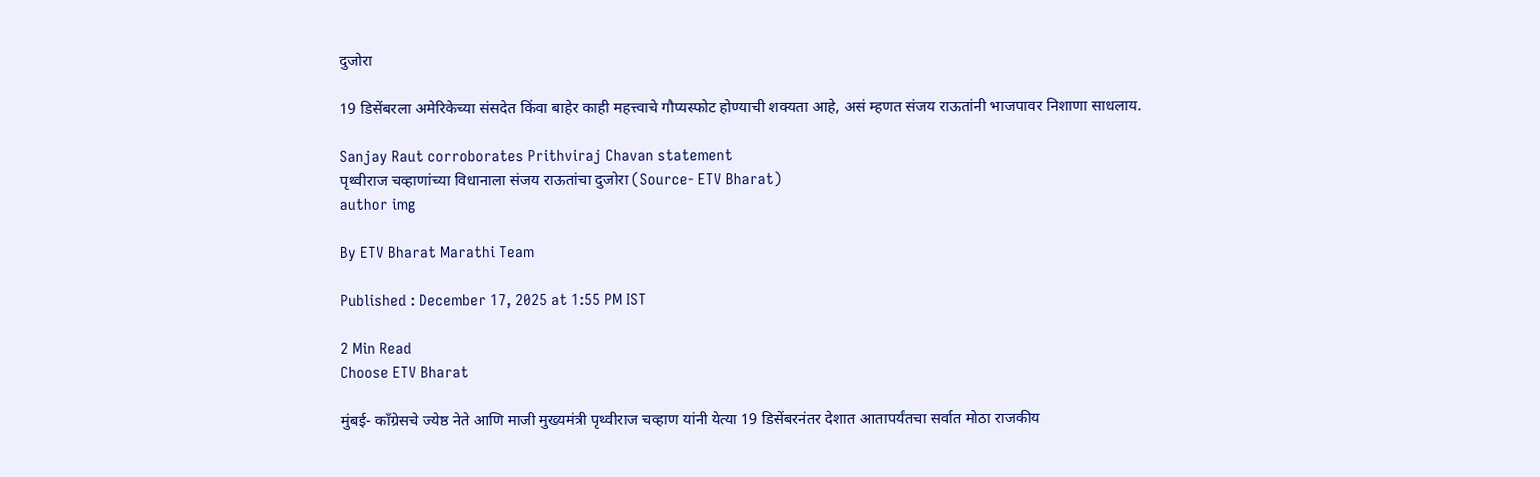दुजोरा

19 डिसेंबरला अमेरिकेच्या संसदेत किंवा बाहेर काही महत्त्वाचे गौप्यस्फोट होण्याची शक्यता आहे, असं म्हणत संजय राऊतांनी भाजपावर निशाणा साधलाय.

Sanjay Raut corroborates Prithviraj Chavan statement
पृथ्वीराज चव्हाणांच्या विधानाला संजय राऊतांचा दुजोरा (Source- ETV Bharat)
author img

By ETV Bharat Marathi Team

Published : December 17, 2025 at 1:55 PM IST

2 Min Read
Choose ETV Bharat

मुंबई- काँग्रेसचे ज्येष्ठ नेते आणि माजी मुख्यमंत्री पृथ्वीराज चव्हाण यांनी येत्या 19 डिसेंबरनंतर देशात आतापर्यंतचा सर्वात मोठा राजकीय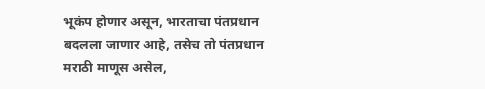भूकंप होणार असून, भारताचा पंतप्रधान बदलला जाणार आहे, तसेच तो पंतप्रधान मराठी माणूस असेल,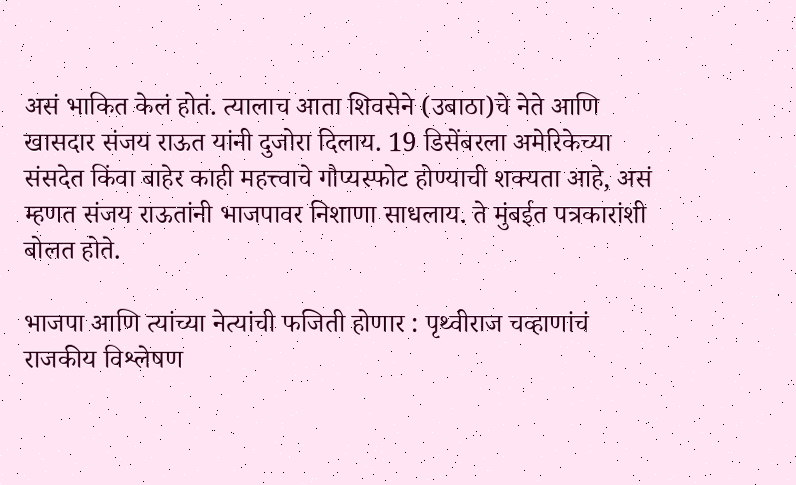असं भाकित केलं होतं. त्यालाच आता शिवसेने (उबाठा)चे नेते आणि खासदार संजय राऊत यांनी दुजोरा दिलाय. 19 डिसेंबरला अमेरिकेच्या संसदेत किंवा बाहेर काही महत्त्वाचे गौप्यस्फोट होण्याची शक्यता आहे, असं म्हणत संजय राऊतांनी भाजपावर निशाणा साधलाय. ते मुंबईत पत्रकारांशी बोलत होते.

भाजपा आणि त्यांच्या नेत्यांची फजिती होणार : पृथ्वीराज चव्हाणांचं राजकीय विश्लेषण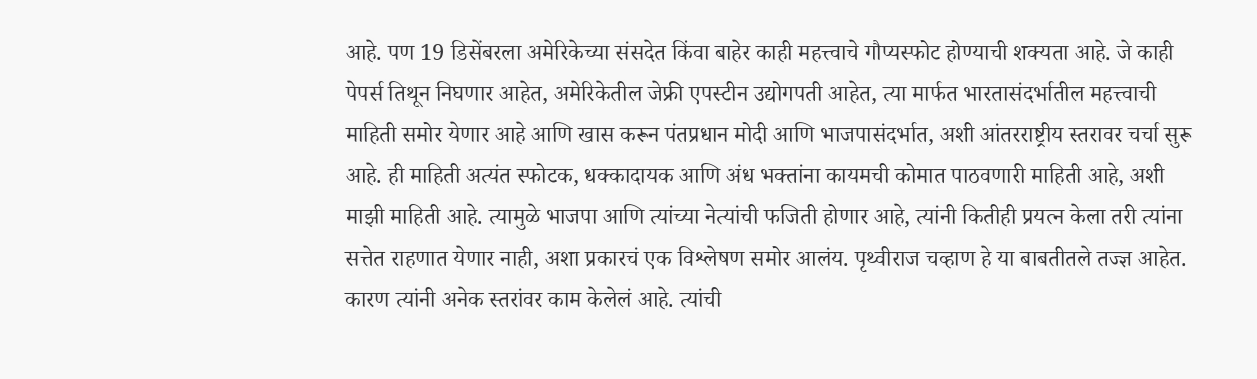आहे. पण 19 डिसेंबरला अमेरिकेच्या संसदेत किंवा बाहेर काही महत्त्वाचे गौप्यस्फोट होण्याची शक्यता आहे. जे काही पेपर्स तिथून निघणार आहेत, अमेरिकेतील जेफ्री एपस्टीन उद्योगपती आहेत, त्या मार्फत भारतासंदर्भातील महत्त्वाची माहिती समोर येणार आहे आणि खास करून पंतप्रधान मोदी आणि भाजपासंदर्भात, अशी आंतरराष्ट्रीय स्तरावर चर्चा सुरू आहे. ही माहिती अत्यंत स्फोटक, धक्कादायक आणि अंध भक्तांना कायमची कोमात पाठवणारी माहिती आहे, अशी माझी माहिती आहे. त्यामुळे भाजपा आणि त्यांच्या नेत्यांची फजिती होणार आहे, त्यांनी कितीही प्रयत्न केला तरी त्यांना सत्तेत राहणात येणार नाही, अशा प्रकारचं एक विश्लेषण समोर आलंय. पृथ्वीराज चव्हाण हे या बाबतीतले तज्ज्ञ आहेत. कारण त्यांनी अनेक स्तरांवर काम केलेलं आहे. त्यांची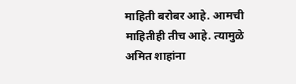माहिती बरोबर आहे. आमची माहितीही तीच आहे. त्यामुळे अमित शाहांना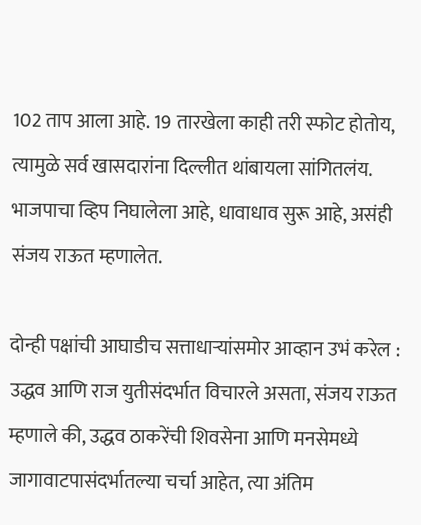102 ताप आला आहे. 19 तारखेला काही तरी स्फोट होतोय, त्यामुळे सर्व खासदारांना दिल्लीत थांबायला सांगितलंय. भाजपाचा व्हिप निघालेला आहे, धावाधाव सुरू आहे, असंही संजय राऊत म्हणालेत.

दोन्ही पक्षांची आघाडीच सत्ताधाऱ्यांसमोर आव्हान उभं करेल : उद्धव आणि राज युतीसंदर्भात विचारले असता, संजय राऊत म्हणाले की, उद्धव ठाकरेंची शिवसेना आणि मनसेमध्ये जागावाटपासंदर्भातल्या चर्चा आहेत, त्या अंतिम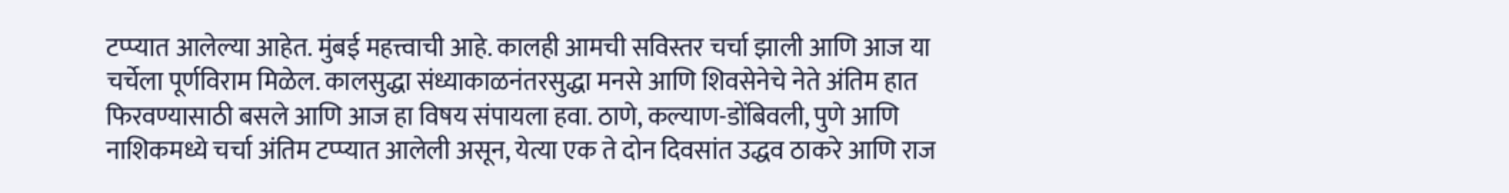टप्प्यात आलेल्या आहेत. मुंबई महत्त्वाची आहे. कालही आमची सविस्तर चर्चा झाली आणि आज या चर्चेला पूर्णविराम मिळेल. कालसुद्धा संध्याकाळनंतरसुद्धा मनसे आणि शिवसेनेचे नेते अंतिम हात फिरवण्यासाठी बसले आणि आज हा विषय संपायला हवा. ठाणे, कल्याण-डोंबिवली, पुणे आणि नाशिकमध्ये चर्चा अंतिम टप्प्यात आलेली असून, येत्या एक ते दोन दिवसांत उद्धव ठाकरे आणि राज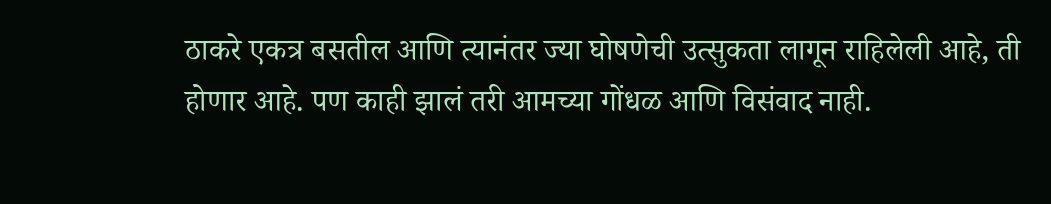ठाकरे एकत्र बसतील आणि त्यानंतर ज्या घोषणेची उत्सुकता लागून राहिलेली आहे, ती होणार आहे. पण काही झालं तरी आमच्या गोंधळ आणि विसंवाद नाही.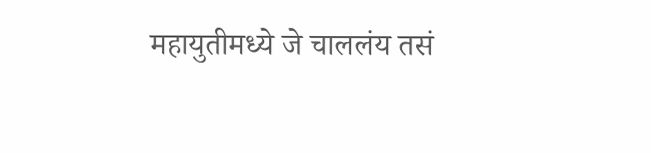महायुतीमध्ये जे चाललंय तसं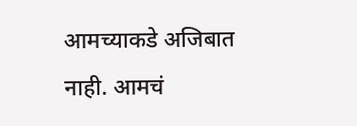आमच्याकडे अजिबात नाही. आमचं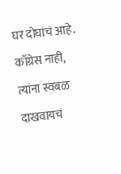घर दोघांचं आहे. काँग्रेस नाही, त्यांना स्वबळ दाखवायचं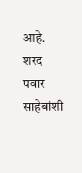आहे. शरद पवार साहेबांशी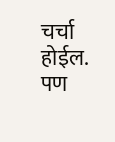चर्चा होईल. पण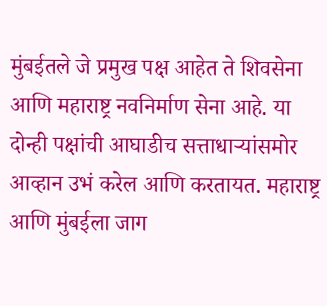मुंबईतले जे प्रमुख पक्ष आहेत ते शिवसेना आणि महाराष्ट्र नवनिर्माण सेना आहे. या दोन्ही पक्षांची आघाडीच सत्ताधाऱ्यांसमोर आव्हान उभं करेल आणि करतायत. महाराष्ट्र आणि मुंबईला जाग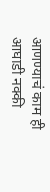आणण्याचं काम ही आघाडी नक्की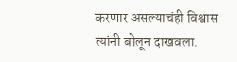करणार असल्याचंही विश्वास त्यांनी बोलून दाखवला.